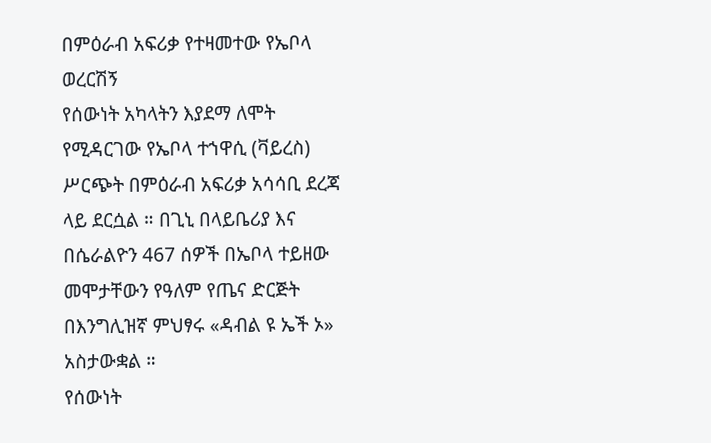በምዕራብ አፍሪቃ የተዛመተው የኤቦላ ወረርሽኝ
የሰውነት አካላትን እያደማ ለሞት የሚዳርገው የኤቦላ ተኀዋሲ (ቫይረስ) ሥርጭት በምዕራብ አፍሪቃ አሳሳቢ ደረጃ ላይ ደርሷል ። በጊኒ በላይቤሪያ እና በሴራልዮን 467 ሰዎች በኤቦላ ተይዘው መሞታቸውን የዓለም የጤና ድርጅት በእንግሊዝኛ ምህፃሩ «ዳብል ዩ ኤች ኦ» አስታውቋል ።
የሰውነት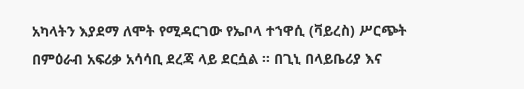አካላትን እያደማ ለሞት የሚዳርገው የኤቦላ ተኀዋሲ (ቫይረስ) ሥርጭት በምዕራብ አፍሪቃ አሳሳቢ ደረጃ ላይ ደርሷል ። በጊኒ በላይቤሪያ እና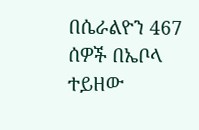በሴራልዮን 467 ሰዎች በኤቦላ ተይዘው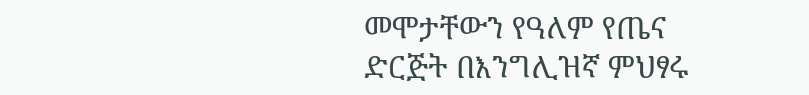መሞታቸውን የዓለም የጤና ድርጅት በእንግሊዝኛ ምህፃሩ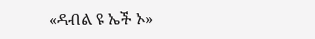«ዳብል ዩ ኤች ኦ»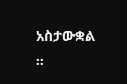አስታውቋል ።